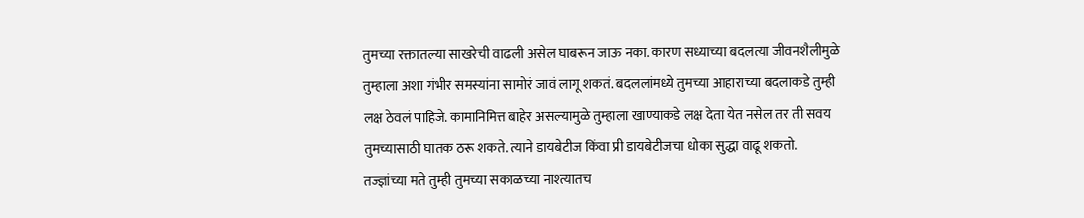तुमच्या रक्तातल्या साखरेची वाढली असेल घाबरून जाऊ नका. कारण सध्याच्या बदलत्या जीवनशैलीमुळे तुम्हाला अशा गंभीर समस्यांना सामोरं जावं लागू शकतं. बदललांमध्ये तुमच्या आहाराच्या बदलाकडे तुम्ही लक्ष ठेवलं पाहिजे. कामानिमित्त बाहेर असल्यामुळे तुम्हाला खाण्याकडे लक्ष देता येत नसेल तर ती सवय तुमच्यासाठी घातक ठरू शकते. त्याने डायबेटीज किंवा प्री डायबेटीजचा धोका सुद्धा वाढू शकतो.
तज्ज्ञांच्या मते तुम्ही तुमच्या सकाळच्या नाश्त्यातच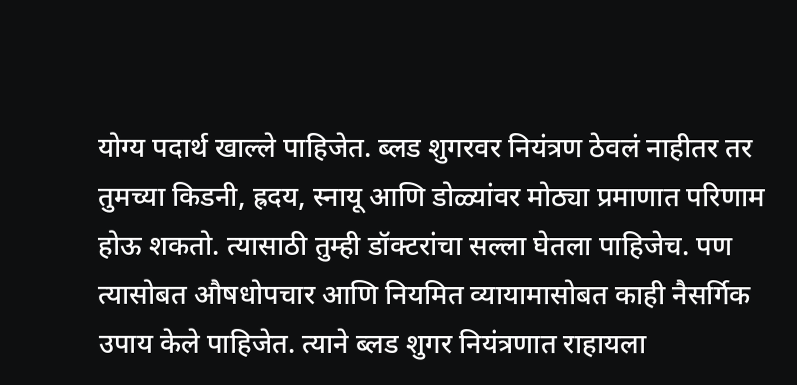योग्य पदार्थ खाल्ले पाहिजेत. ब्लड शुगरवर नियंत्रण ठेवलं नाहीतर तर तुमच्या किडनी, ह्रदय, स्नायू आणि डोळ्यांवर मोठ्या प्रमाणात परिणाम होऊ शकतो. त्यासाठी तुम्ही डॉक्टरांचा सल्ला घेतला पाहिजेच. पण त्यासोबत औषधोपचार आणि नियमित व्यायामासोबत काही नैसर्गिक उपाय केले पाहिजेत. त्याने ब्लड शुगर नियंत्रणात राहायला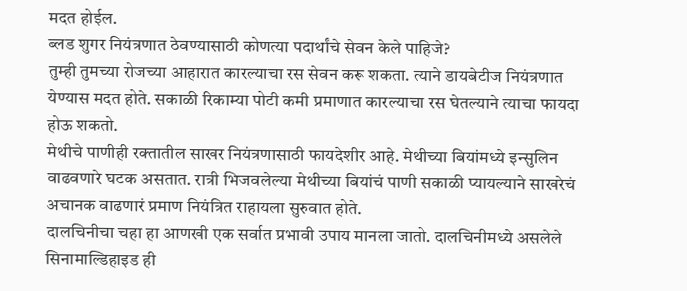मदत होईल.
ब्लड शुगर नियंत्रणात ठेवण्यासाठी कोणत्या पदार्थांचे सेवन केले पाहिजे?
तुम्ही तुमच्या रोजच्या आहारात कारल्याचा रस सेवन करू शकता. त्याने डायबेटीज नियंत्रणात येण्यास मदत होते. सकाळी रिकाम्या पोटी कमी प्रमाणात कारल्याचा रस घेतल्याने त्याचा फायदा होऊ शकतो.
मेथीचे पाणीही रक्तातील साखर नियंत्रणासाठी फायदेशीर आहे. मेथीच्या बियांमध्ये इन्सुलिन वाढवणारे घटक असतात. रात्री भिजवलेल्या मेथीच्या बियांचं पाणी सकाळी प्यायल्याने साखरेचं अचानक वाढणारं प्रमाण नियंत्रित राहायला सुरुवात होते.
दालचिनीचा चहा हा आणखी एक सर्वात प्रभावी उपाय मानला जातो. दालचिनीमध्ये असलेले सिनामाल्डिहाइड ही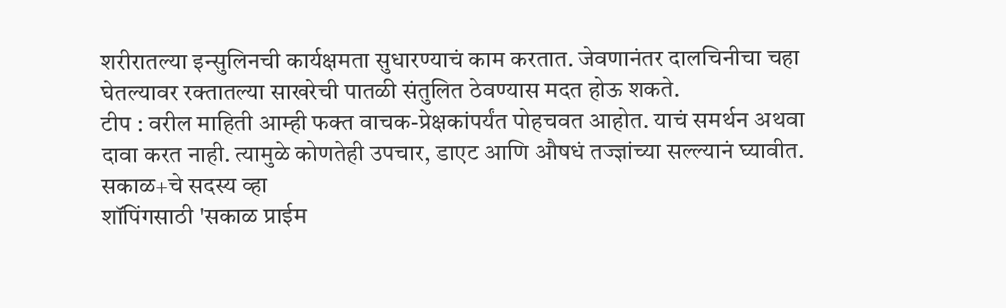शरीरातल्या इन्सुलिनची कार्यक्षमता सुधारण्याचं काम करतात. जेवणानंतर दालचिनीचा चहा घेतल्यावर रक्तातल्या साखरेची पातळी संतुलित ठेवण्यास मदत होऊ शकते.
टीप : वरील माहिती आम्ही फक्त वाचक-प्रेक्षकांपर्यंत पोहचवत आहोत. याचं समर्थन अथवा दावा करत नाही. त्यामुळे कोणतेही उपचार, डाएट आणि औषधं तज्ज्ञांच्या सल्ल्यानं घ्यावीत.
सकाळ+चे सदस्य व्हा
शॉपिंगसाठी 'सकाळ प्राईम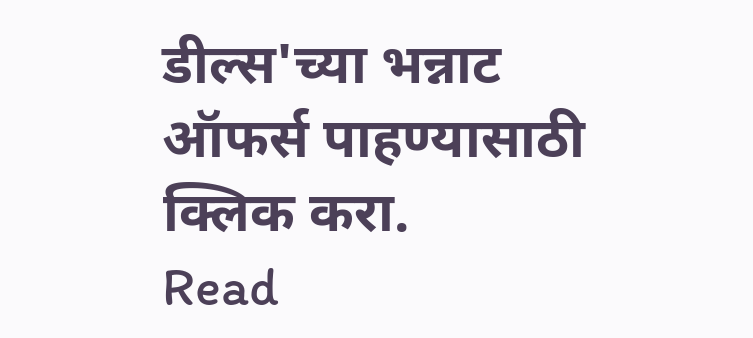डील्स'च्या भन्नाट ऑफर्स पाहण्यासाठी क्लिक करा.
Read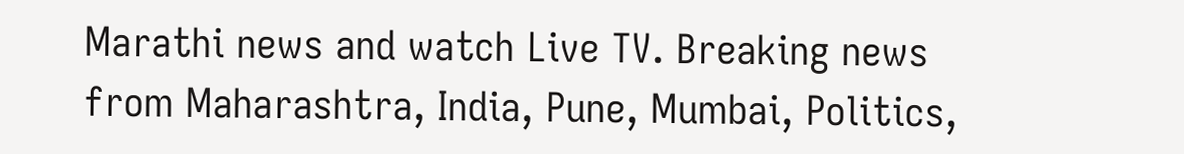Marathi news and watch Live TV. Breaking news from Maharashtra, India, Pune, Mumbai, Politics,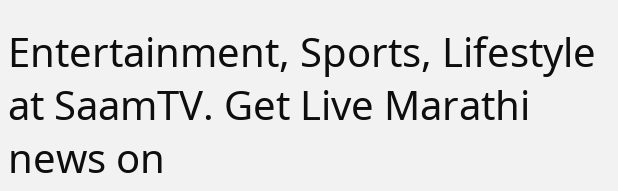Entertainment, Sports, Lifestyle at SaamTV. Get Live Marathi news on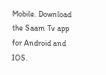Mobile. Download the Saam Tv app for Android and IOS.